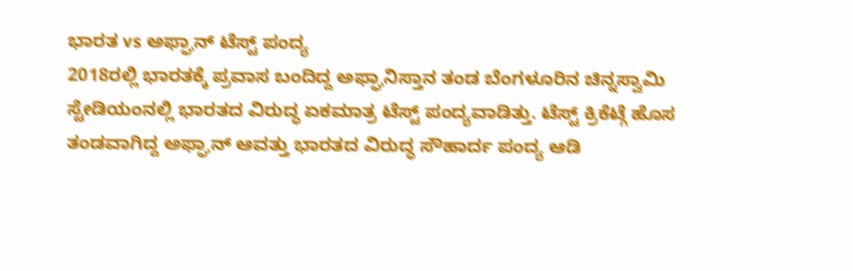ಭಾರತ vs ಅಫ್ಘಾನ್ ಟೆಸ್ಟ್ ಪಂದ್ಯ
2018ರಲ್ಲಿ ಭಾರತಕ್ಕೆ ಪ್ರವಾಸ ಬಂದಿದ್ದ ಅಫ್ಘಾನಿಸ್ತಾನ ತಂಡ ಬೆಂಗಳೂರಿನ ಚಿನ್ನಸ್ವಾಮಿ ಸ್ಟೇಡಿಯಂನಲ್ಲಿ ಭಾರತದ ವಿರುದ್ಧ ಏಕಮಾತ್ರ ಟೆಸ್ಟ್ ಪಂದ್ಯವಾಡಿತ್ತು. ಟೆಸ್ಟ್ ಕ್ರಿಕೆಟ್ಗೆ ಹೊಸ ತಂಡವಾಗಿದ್ದ ಅಫ್ಘಾನ್ ಆವತ್ತು ಭಾರತದ ವಿರುದ್ಧ ಸೌಹಾರ್ದ ಪಂದ್ಯ ಆಡಿ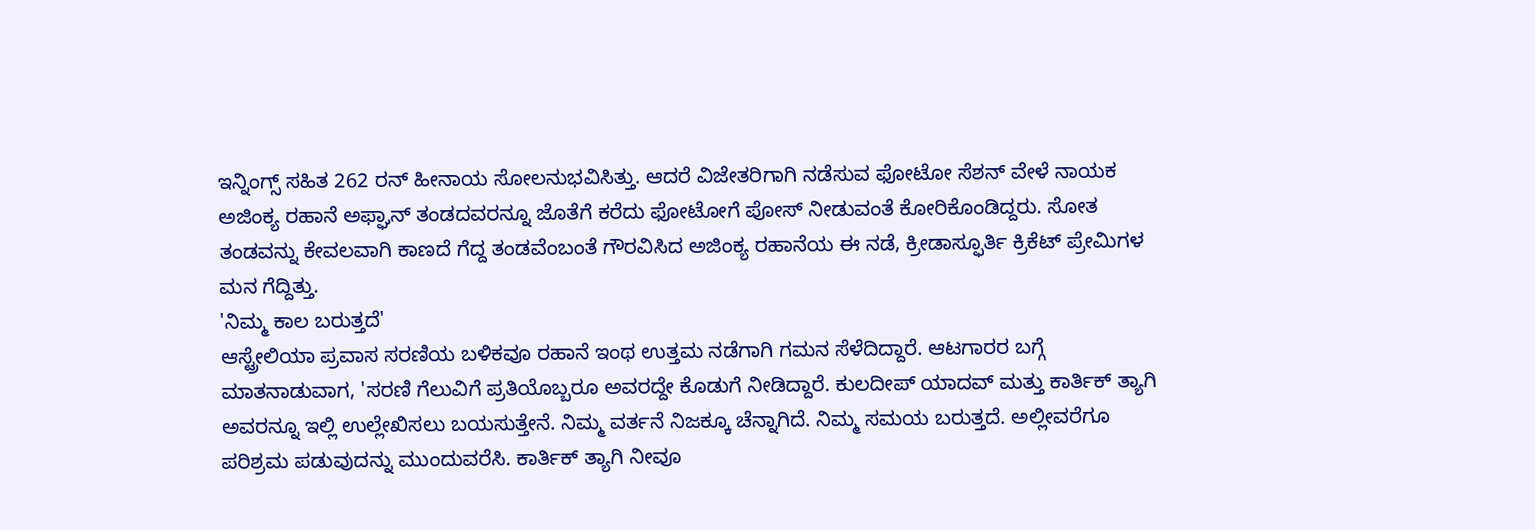ಇನ್ನಿಂಗ್ಸ್ ಸಹಿತ 262 ರನ್ ಹೀನಾಯ ಸೋಲನುಭವಿಸಿತ್ತು. ಆದರೆ ವಿಜೇತರಿಗಾಗಿ ನಡೆಸುವ ಫೋಟೋ ಸೆಶನ್ ವೇಳೆ ನಾಯಕ ಅಜಿಂಕ್ಯ ರಹಾನೆ ಅಫ್ಘಾನ್ ತಂಡದವರನ್ನೂ ಜೊತೆಗೆ ಕರೆದು ಫೋಟೋಗೆ ಪೋಸ್ ನೀಡುವಂತೆ ಕೋರಿಕೊಂಡಿದ್ದರು. ಸೋತ ತಂಡವನ್ನು ಕೇವಲವಾಗಿ ಕಾಣದೆ ಗೆದ್ದ ತಂಡವೆಂಬಂತೆ ಗೌರವಿಸಿದ ಅಜಿಂಕ್ಯ ರಹಾನೆಯ ಈ ನಡೆ, ಕ್ರೀಡಾಸ್ಫೂರ್ತಿ ಕ್ರಿಕೆಟ್ ಪ್ರೇಮಿಗಳ ಮನ ಗೆದ್ದಿತ್ತು.
'ನಿಮ್ಮ ಕಾಲ ಬರುತ್ತದೆ'
ಆಸ್ಟ್ರೇಲಿಯಾ ಪ್ರವಾಸ ಸರಣಿಯ ಬಳಿಕವೂ ರಹಾನೆ ಇಂಥ ಉತ್ತಮ ನಡೆಗಾಗಿ ಗಮನ ಸೆಳೆದಿದ್ದಾರೆ. ಆಟಗಾರರ ಬಗ್ಗೆ ಮಾತನಾಡುವಾಗ, 'ಸರಣಿ ಗೆಲುವಿಗೆ ಪ್ರತಿಯೊಬ್ಬರೂ ಅವರದ್ದೇ ಕೊಡುಗೆ ನೀಡಿದ್ದಾರೆ. ಕುಲದೀಪ್ ಯಾದವ್ ಮತ್ತು ಕಾರ್ತಿಕ್ ತ್ಯಾಗಿ ಅವರನ್ನೂ ಇಲ್ಲಿ ಉಲ್ಲೇಖಿಸಲು ಬಯಸುತ್ತೇನೆ. ನಿಮ್ಮ ವರ್ತನೆ ನಿಜಕ್ಕೂ ಚೆನ್ನಾಗಿದೆ. ನಿಮ್ಮ ಸಮಯ ಬರುತ್ತದೆ. ಅಲ್ಲೀವರೆಗೂ ಪರಿಶ್ರಮ ಪಡುವುದನ್ನು ಮುಂದುವರೆಸಿ. ಕಾರ್ತಿಕ್ ತ್ಯಾಗಿ ನೀವೂ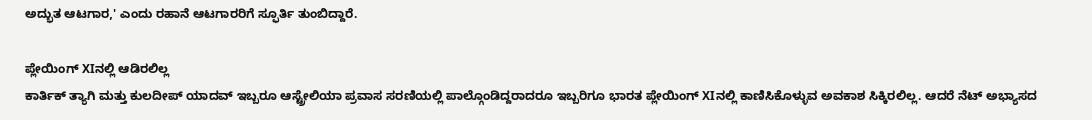ಅದ್ಭುತ ಆಟಗಾರ,' ಎಂದು ರಹಾನೆ ಆಟಗಾರರಿಗೆ ಸ್ಫೂರ್ತಿ ತುಂಬಿದ್ದಾರೆ.

ಪ್ಲೇಯಿಂಗ್ XIನಲ್ಲಿ ಆಡಿರಲಿಲ್ಲ
ಕಾರ್ತಿಕ್ ತ್ಯಾಗಿ ಮತ್ತು ಕುಲದೀಪ್ ಯಾದವ್ ಇಬ್ಬರೂ ಆಸ್ಟ್ರೇಲಿಯಾ ಪ್ರವಾಸ ಸರಣಿಯಲ್ಲಿ ಪಾಲ್ಗೊಂಡಿದ್ದರಾದರೂ ಇಬ್ಬರಿಗೂ ಭಾರತ ಪ್ಲೇಯಿಂಗ್ XIನಲ್ಲಿ ಕಾಣಿಸಿಕೊಳ್ಳುವ ಅವಕಾಶ ಸಿಕ್ಕಿರಲಿಲ್ಲ. ಆದರೆ ನೆಟ್ ಅಭ್ಯಾಸದ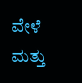ವೇಳೆ ಮತ್ತು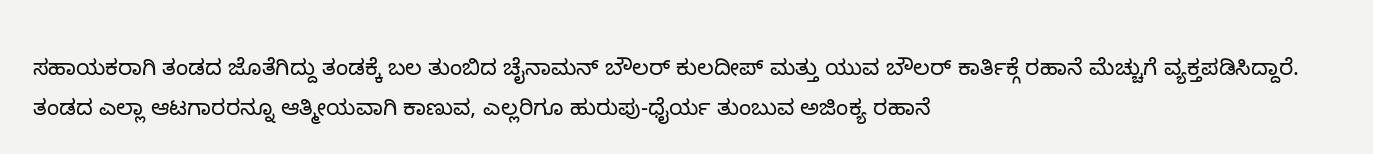ಸಹಾಯಕರಾಗಿ ತಂಡದ ಜೊತೆಗಿದ್ದು ತಂಡಕ್ಕೆ ಬಲ ತುಂಬಿದ ಚೈನಾಮನ್ ಬೌಲರ್ ಕುಲದೀಪ್ ಮತ್ತು ಯುವ ಬೌಲರ್ ಕಾರ್ತಿಕ್ಗೆ ರಹಾನೆ ಮೆಚ್ಚುಗೆ ವ್ಯಕ್ತಪಡಿಸಿದ್ದಾರೆ. ತಂಡದ ಎಲ್ಲಾ ಆಟಗಾರರನ್ನೂ ಆತ್ಮೀಯವಾಗಿ ಕಾಣುವ, ಎಲ್ಲರಿಗೂ ಹುರುಪು-ಧೈರ್ಯ ತುಂಬುವ ಅಜಿಂಕ್ಯ ರಹಾನೆ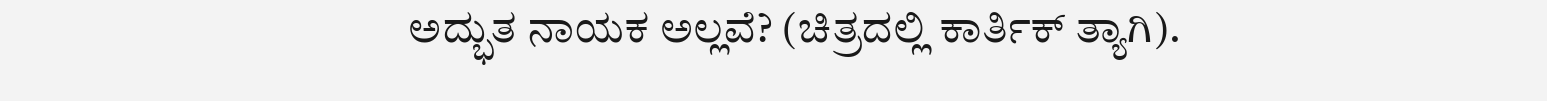ಅದ್ಭುತ ನಾಯಕ ಅಲ್ಲವೆ? (ಚಿತ್ರದಲ್ಲಿ ಕಾರ್ತಿಕ್ ತ್ಯಾಗಿ).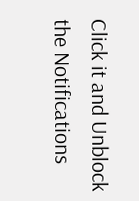Click it and Unblock the Notifications